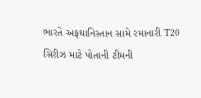ભારતે અફઘાનિસ્તાન સામે રમાનારી T20 સિરીઝ માટે પોતાની ટીમની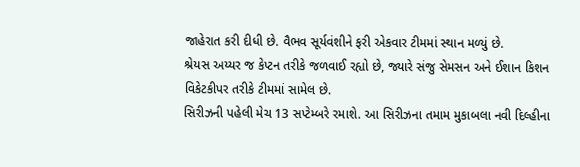જાહેરાત કરી દીધી છે. વૈભવ સૂર્યવંશીને ફરી એકવાર ટીમમાં સ્થાન મળ્યું છે.
શ્રેયસ અય્યર જ કેપ્ટન તરીકે જળવાઈ રહ્યો છે, જ્યારે સંજુ સેમસન અને ઈશાન કિશન વિકેટકીપર તરીકે ટીમમાં સામેલ છે.
સિરીઝની પહેલી મેચ 13 સપ્ટેમ્બરે રમાશે. આ સિરીઝના તમામ મુકાબલા નવી દિલ્હીના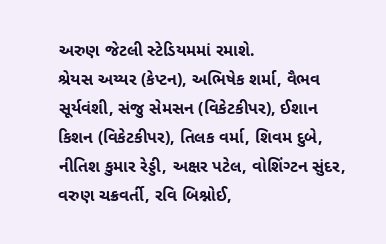અરુણ જેટલી સ્ટેડિયમમાં રમાશે.
શ્રેયસ અય્યર (કેપ્ટન), અભિષેક શર્મા, વૈભવ સૂર્યવંશી, સંજુ સેમસન (વિકેટકીપર), ઈશાન કિશન (વિકેટકીપર), તિલક વર્મા, શિવમ દુબે, નીતિશ કુમાર રેડ્ડી, અક્ષર પટેલ, વોશિંગ્ટન સુંદર, વરુણ ચક્રવર્તી, રવિ બિશ્નોઈ,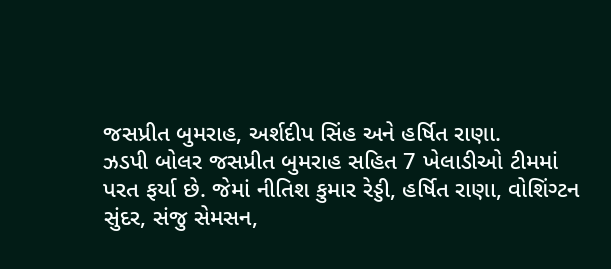જસપ્રીત બુમરાહ, અર્શદીપ સિંહ અને હર્ષિત રાણા.
ઝડપી બોલર જસપ્રીત બુમરાહ સહિત 7 ખેલાડીઓ ટીમમાં પરત ફર્યા છે. જેમાં નીતિશ કુમાર રેડ્ડી, હર્ષિત રાણા, વોશિંગ્ટન સુંદર, સંજુ સેમસન,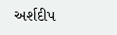અર્શદીપ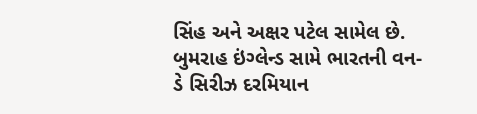સિંહ અને અક્ષર પટેલ સામેલ છે.
બુમરાહ ઇંગ્લેન્ડ સામે ભારતની વન-ડે સિરીઝ દરમિયાન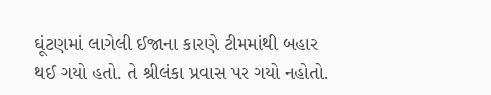ઘૂંટણમાં લાગેલી ઈજાના કારણે ટીમમાંથી બહાર થઈ ગયો હતો. તે શ્રીલંકા પ્રવાસ પર ગયો નહોતો.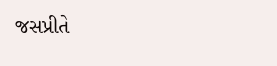જસપ્રીતે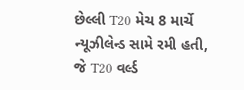છેલ્લી T20 મેચ 8 માર્ચે ન્યૂઝીલેન્ડ સામે રમી હતી, જે T20 વર્લ્ડ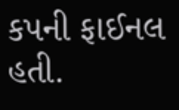કપની ફાઈનલ હતી.